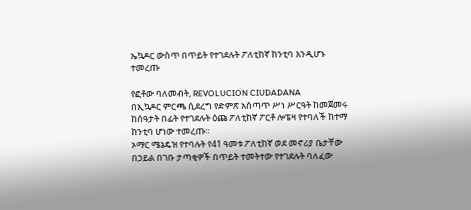ኤኳዶር ውስጥ በጥይት የተገደሉት ፖለቲከኛ ከንቲባ እንዲሆኑ ተመረጡ

የፎቶው ባለመብት, REVOLUCION CIUDADANA
በኢኳዶር ምርጫ ሲደረግ የድምጽ አሰጣጥ ሥነ ሥርዓት ከመጀመሩ ከሰዓታት በፊት የተገደሉት ዕጩ ፖለቲከኛ ፖርቶ ሎፔዛ የተባለች ከተማ ከንቲባ ሆነው ተመረጡ።
ኦማር ሜኔዴዝ የተባሉት የ41 ዓመቱ ፖለቲከኛ ወደ መኖሪያ ቤታቸው በኃይል በገቡ ታጣቂዎች በጥይት ተመትተው የተገደሉት ባለፈው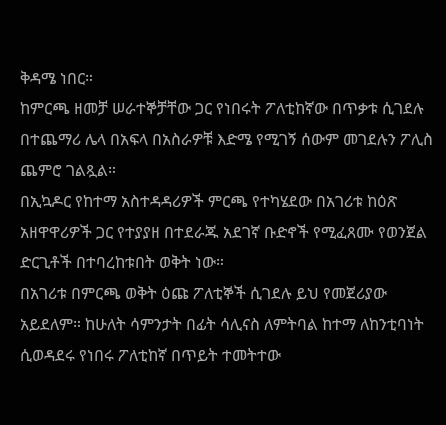ቅዳሜ ነበር።
ከምርጫ ዘመቻ ሠራተኞቻቸው ጋር የነበሩት ፖለቲከኛው በጥቃቱ ሲገደሉ በተጨማሪ ሌላ በአፍላ በአስራዎቹ እድሜ የሚገኝ ሰውም መገደሉን ፖሊስ ጨምሮ ገልጿል።
በኢኳዶር የከተማ አስተዳዳሪዎች ምርጫ የተካሄደው በአገሪቱ ከዕጽ አዘዋዋሪዎች ጋር የተያያዘ በተደራጁ አደገኛ ቡድኖች የሚፈጸሙ የወንጀል ድርጊቶች በተባረከቱበት ወቅት ነው።
በአገሪቱ በምርጫ ወቅት ዕጩ ፖለቲኞች ሲገደሉ ይህ የመጀሪያው አይደለም። ከሁለት ሳምንታት በፊት ሳሊናስ ለምትባል ከተማ ለከንቲባነት ሲወዳደሩ የነበሩ ፖለቲከኛ በጥይት ተመትተው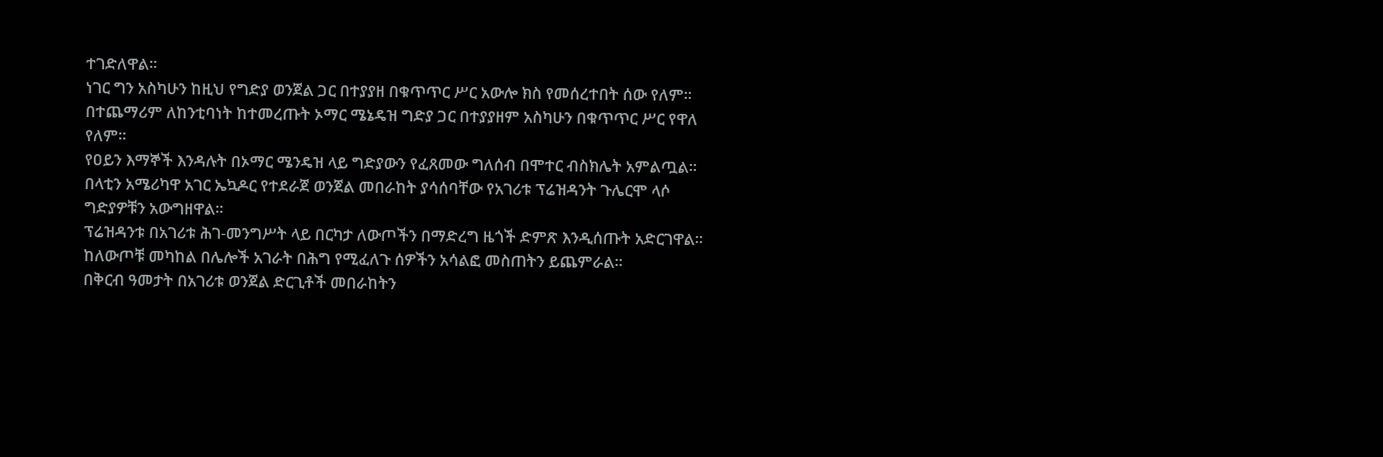ተገድለዋል።
ነገር ግን አስካሁን ከዚህ የግድያ ወንጀል ጋር በተያያዘ በቁጥጥር ሥር አውሎ ክስ የመሰረተበት ሰው የለም።
በተጨማሪም ለከንቲባነት ከተመረጡት ኦማር ሜኔዴዝ ግድያ ጋር በተያያዘም አስካሁን በቁጥጥር ሥር የዋለ የለም።
የዐይን እማኞች እንዳሉት በኦማር ሜንዴዝ ላይ ግድያውን የፈጸመው ግለሰብ በሞተር ብስክሌት አምልጧል።
በላቲን አሜሪካዋ አገር ኤኳዶር የተደራጀ ወንጀል መበራከት ያሳሰባቸው የአገሪቱ ፕሬዝዳንት ጉሌርሞ ላሶ ግድያዎቹን አውግዘዋል።
ፕሬዝዳንቱ በአገሪቱ ሕገ-መንግሥት ላይ በርካታ ለውጦችን በማድረግ ዜጎች ድምጽ እንዲሰጡት አድርገዋል።
ከለውጦቹ መካከል በሌሎች አገራት በሕግ የሚፈለጉ ሰዎችን አሳልፎ መስጠትን ይጨምራል።
በቅርብ ዓመታት በአገሪቱ ወንጀል ድርጊቶች መበራከትን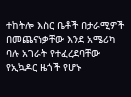ተከትሎ እስር ቤቶች በታራሚዎች በመጨናነቃቸው እንደ አሜሪካ ባሉ አገራት የተፈረደባቸው የኢኳዶር ዜጎች የሆኑ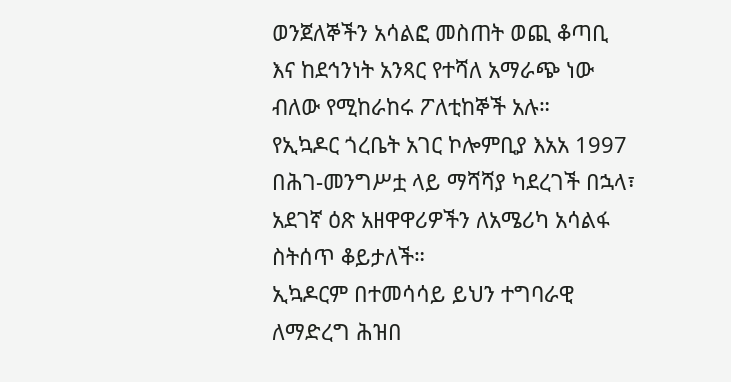ወንጀለኞችን አሳልፎ መስጠት ወጪ ቆጣቢ እና ከደኅንነት አንጻር የተሻለ አማራጭ ነው ብለው የሚከራከሩ ፖለቲከኞች አሉ።
የኢኳዶር ጎረቤት አገር ኮሎምቢያ እአአ 1997 በሕገ-መንግሥቷ ላይ ማሻሻያ ካደረገች በኋላ፣ አደገኛ ዕጽ አዘዋዋሪዎችን ለአሜሪካ አሳልፋ ስትሰጥ ቆይታለች።
ኢኳዶርም በተመሳሳይ ይህን ተግባራዊ ለማድረግ ሕዝበ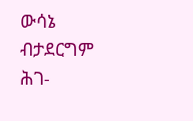ውሳኔ ብታደርግም ሕገ-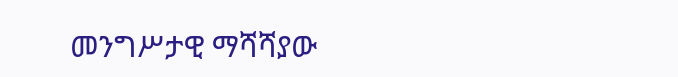መንግሥታዊ ማሻሻያው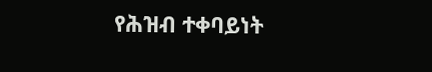የሕዝብ ተቀባይነት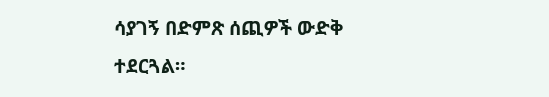ሳያገኝ በድምጽ ሰጪዎች ውድቅ ተደርጓል።